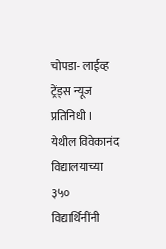चोपडा- लाईव्ह ट्रेंड्स न्यूज प्रतिनिधी । येथील विवेकानंद विद्यालयाच्या ३५० विद्यार्थिनींनी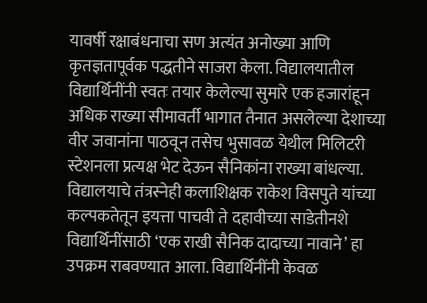यावर्षी रक्षाबंधनाचा सण अत्यंत अनोख्या आणि कृतज्ञतापूर्वक पद्धतीने साजरा केला. विद्यालयातील विद्यार्थिनींनी स्वतः तयार केलेल्या सुमारे एक हजारांहून अधिक राख्या सीमावर्ती भागात तैनात असलेल्या देशाच्या वीर जवानांना पाठवून तसेच भुसावळ येथील मिलिटरी स्टेशनला प्रत्यक्ष भेट देऊन सैनिकांना राख्या बांधल्या.
विद्यालयाचे तंत्रस्नेही कलाशिक्षक राकेश विसपुते यांच्या कल्पकतेतून इयत्ता पाचवी ते दहावीच्या साडेतीनशे विद्यार्थिनींसाठी ‘एक राखी सैनिक दादाच्या नावाने’ हा उपक्रम राबवण्यात आला. विद्यार्थिनींनी केवळ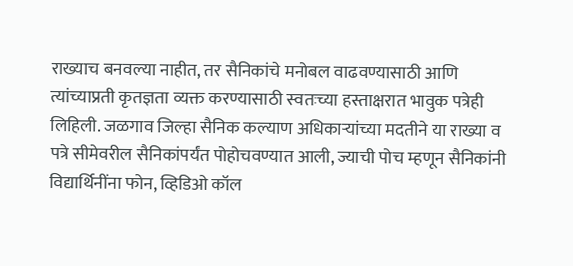राख्याच बनवल्या नाहीत, तर सैनिकांचे मनोबल वाढवण्यासाठी आणि त्यांच्याप्रती कृतज्ञता व्यक्त करण्यासाठी स्वतःच्या हस्ताक्षरात भावुक पत्रेही लिहिली. जळगाव जिल्हा सैनिक कल्याण अधिकाऱ्यांच्या मदतीने या राख्या व पत्रे सीमेवरील सैनिकांपर्यंत पोहोचवण्यात आली, ज्याची पोच म्हणून सैनिकांनी विद्यार्थिनींना फोन, व्हिडिओ कॉल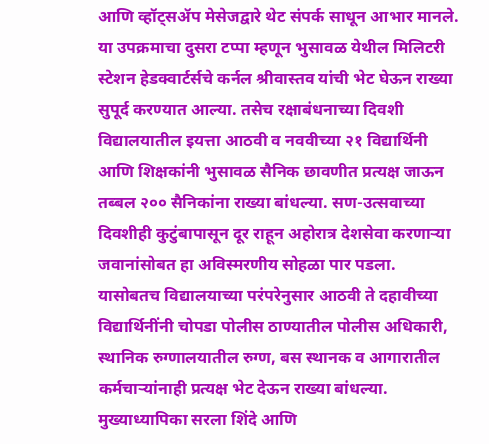आणि व्हॉट्सॲप मेसेजद्वारे थेट संपर्क साधून आभार मानले.
या उपक्रमाचा दुसरा टप्पा म्हणून भुसावळ येथील मिलिटरी स्टेशन हेडक्वार्टर्सचे कर्नल श्रीवास्तव यांची भेट घेऊन राख्या सुपूर्द करण्यात आल्या. तसेच रक्षाबंधनाच्या दिवशी विद्यालयातील इयत्ता आठवी व नववीच्या २१ विद्यार्थिनी आणि शिक्षकांनी भुसावळ सैनिक छावणीत प्रत्यक्ष जाऊन तब्बल २०० सैनिकांना राख्या बांधल्या. सण-उत्सवाच्या दिवशीही कुटुंबापासून दूर राहून अहोरात्र देशसेवा करणाऱ्या जवानांसोबत हा अविस्मरणीय सोहळा पार पडला.
यासोबतच विद्यालयाच्या परंपरेनुसार आठवी ते दहावीच्या विद्यार्थिनींनी चोपडा पोलीस ठाण्यातील पोलीस अधिकारी, स्थानिक रुग्णालयातील रुग्ण, बस स्थानक व आगारातील कर्मचाऱ्यांनाही प्रत्यक्ष भेट देऊन राख्या बांधल्या. मुख्याध्यापिका सरला शिंदे आणि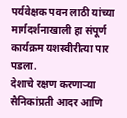पर्यवेक्षक पवन लाठी यांच्या मार्गदर्शनाखाली हा संपूर्ण कार्यक्रम यशस्वीरीत्या पार पडला.
देशाचे रक्षण करणाऱ्या सैनिकांप्रती आदर आणि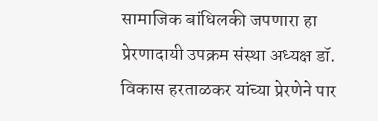सामाजिक बांधिलकी जपणारा हा प्रेरणादायी उपक्रम संस्था अध्यक्ष डॉ. विकास हरताळकर यांच्या प्रेरणेने पार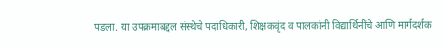पडला. या उपक्रमाबद्दल संस्थेचे पदाधिकारी, शिक्षकवृंद व पालकांनी विद्यार्थिनींचे आणि मार्गदर्शक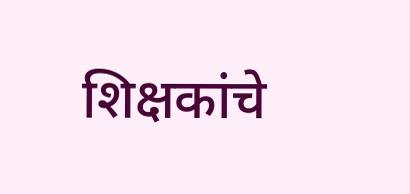शिक्षकांचे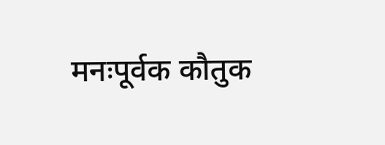मनःपूर्वक कौतुक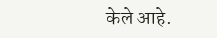केले आहे.